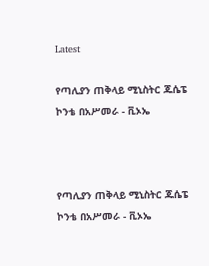Latest

የጣሊያን ጠቅላይ ሚኒስትር ጁሴፔ ኮንቴ በአሥመራ - ቪኦኤ



የጣሊያን ጠቅላይ ሚኒስትር ጁሴፔ ኮንቴ በአሥመራ - ቪኦኤ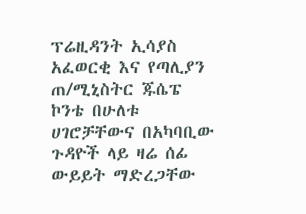ፕሬዚዳንት ኢሳያስ አፈወርቂ እና የጣሊያን ጠ/ሚኒስትር ጁሴፔ ኮንቴ በሁለቱ ሀገሮቻቸውና በአካባቢው ጉዳዮች ላይ ዛሬ ሰፊ ውይይት ማድረጋቸው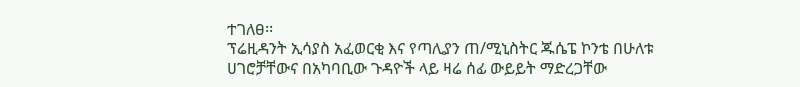ተገለፀ፡፡
ፕሬዚዳንት ኢሳያስ አፈወርቂ እና የጣሊያን ጠ/ሚኒስትር ጁሴፔ ኮንቴ በሁለቱ ሀገሮቻቸውና በአካባቢው ጉዳዮች ላይ ዛሬ ሰፊ ውይይት ማድረጋቸው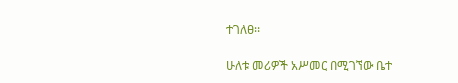ተገለፀ፡፡

ሁለቱ መሪዎች አሥመር በሚገኘው ቤተ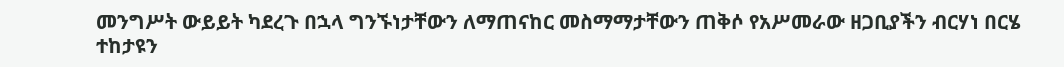መንግሥት ውይይት ካደረጉ በኋላ ግንኙነታቸውን ለማጠናከር መስማማታቸውን ጠቅሶ የአሥመራው ዘጋቢያችን ብርሃነ በርሄ ተከታዩን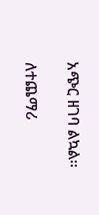አጭር ዘገባ ልኳል፡፡

ለተጨማሪ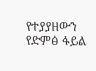የተያያዘውን የድምፅ ፋይል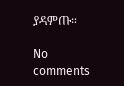ያዳምጡ።

No comments